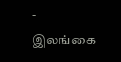-
இலங்கை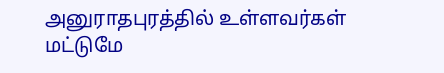அனுராதபுரத்தில் உள்ளவர்கள் மட்டுமே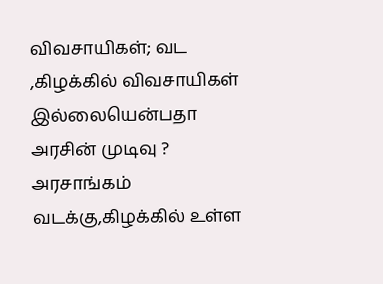விவசாயிகள்; வட ,கிழக்கில் விவசாயிகள் இல்லையென்பதா அரசின் முடிவு ?
அரசாங்கம் வடக்கு,கிழக்கில் உள்ள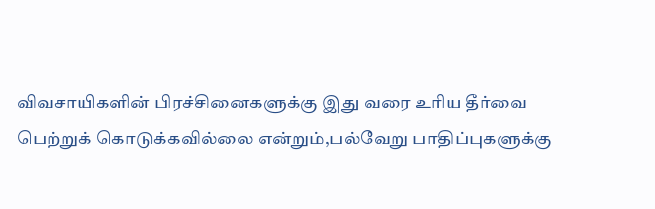விவசாயிகளின் பிரச்சினைகளுக்கு இது வரை உரிய தீர்வை பெற்றுக் கொடுக்கவில்லை என்றும்,பல்வேறு பாதிப்புகளுக்கு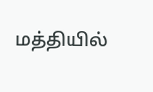மத்தியில்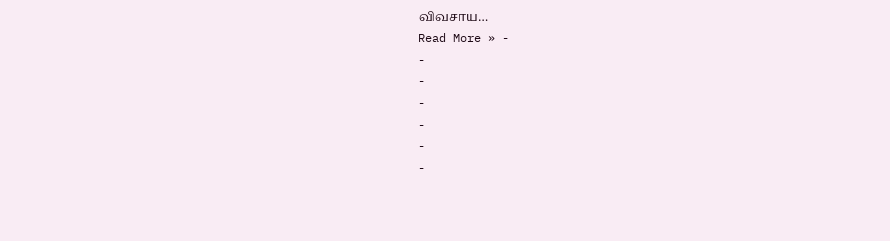விவசாய…
Read More » -
-
-
-
-
-
-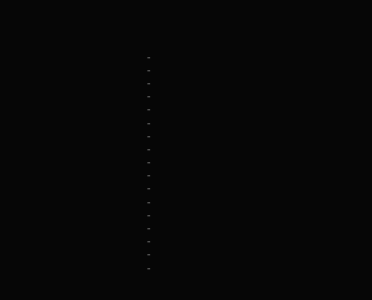-
-
-
-
-
-
-
-
-
-
-
-
-
-
-
-
-